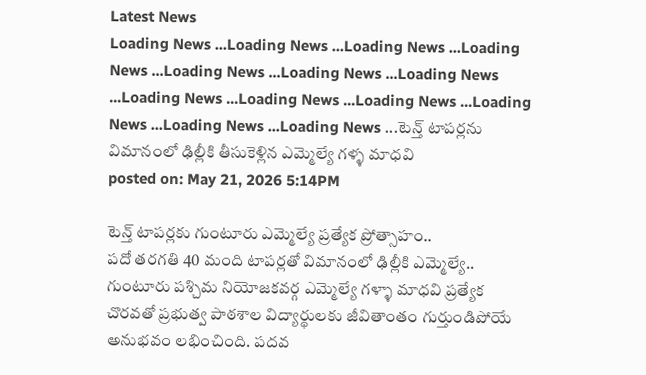Latest News
Loading News ...Loading News ...Loading News ...Loading News ...Loading News ...Loading News ...Loading News ...Loading News ...Loading News ...Loading News ...Loading News ...Loading News ...Loading News ...టెన్త్ టాపర్లను విమానంలో ఢిల్లీకి తీసుకెళ్లిన ఎమ్మెల్యే గళ్ళ మాధవి
posted on: May 21, 2026 5:14PM

టెన్త్ టాపర్లకు గుంటూరు ఎమ్మెల్యే ప్రత్యేక ప్రోత్సాహం..
పదో తరగతి 40 మంది టాపర్లతో విమానంలో ఢిల్లీకి ఎమ్మెల్యే..
గుంటూరు పశ్చిమ నియోజకవర్గ ఎమ్మెల్యే గళ్ళా మాధవి ప్రత్యేక చొరవతో ప్రభుత్వ పాఠశాల విద్యార్థులకు జీవితాంతం గుర్తుండిపోయే అనుభవం లభించింది. పదవ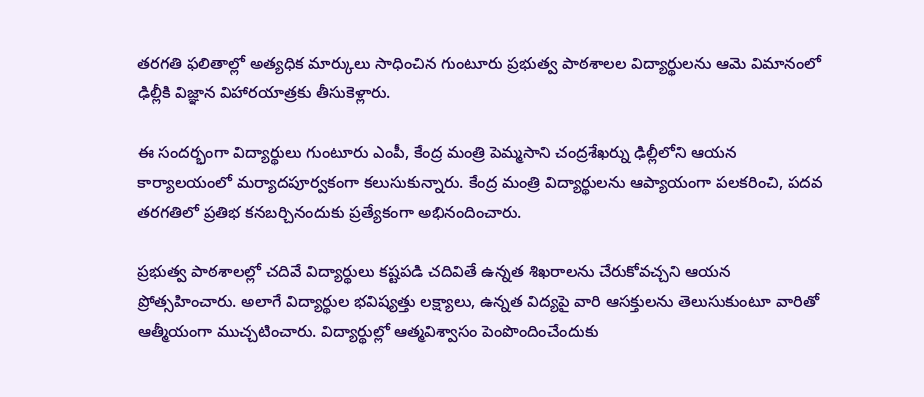తరగతి ఫలితాల్లో అత్యధిక మార్కులు సాధించిన గుంటూరు ప్రభుత్వ పాఠశాలల విద్యార్థులను ఆమె విమానంలో ఢిల్లీకి విజ్ఞాన విహారయాత్రకు తీసుకెళ్లారు.

ఈ సందర్భంగా విద్యార్థులు గుంటూరు ఎంపీ, కేంద్ర మంత్రి పెమ్మసాని చంద్రశేఖర్ను ఢిల్లీలోని ఆయన కార్యాలయంలో మర్యాదపూర్వకంగా కలుసుకున్నారు. కేంద్ర మంత్రి విద్యార్థులను ఆప్యాయంగా పలకరించి, పదవ తరగతిలో ప్రతిభ కనబర్చినందుకు ప్రత్యేకంగా అభినందించారు.

ప్రభుత్వ పాఠశాలల్లో చదివే విద్యార్థులు కష్టపడి చదివితే ఉన్నత శిఖరాలను చేరుకోవచ్చని ఆయన ప్రోత్సహించారు. అలాగే విద్యార్థుల భవిష్యత్తు లక్ష్యాలు, ఉన్నత విద్యపై వారి ఆసక్తులను తెలుసుకుంటూ వారితో ఆత్మీయంగా ముచ్చటించారు. విద్యార్థుల్లో ఆత్మవిశ్వాసం పెంపొందించేందుకు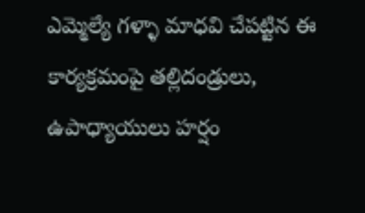ఎమ్మెల్యే గళ్ళా మాధవి చేపట్టిన ఈ కార్యక్రమంపై తల్లిదండ్రులు, ఉపాధ్యాయులు హర్షం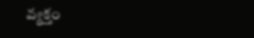వ్యక్తం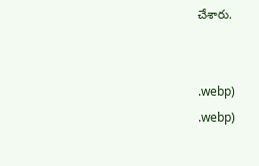చేశారు.


.webp)
.webp)